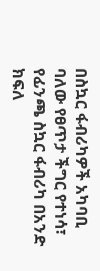በስኳር ፋብሪካዎች አካባቢ ባለው የፀጥታ ችግር የተነሳ፣ የፊንጫ ስኳር ፋብሪካ በአንድ ክፍለ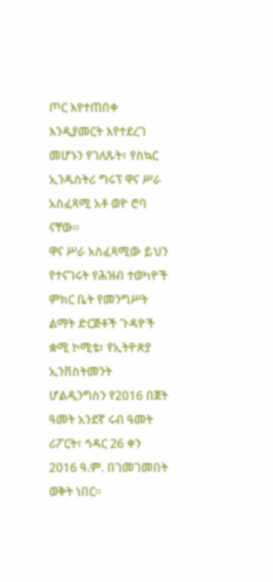ጦር እየተጠበቀ እንዲያመርት እየተደረገ መሆኑን የገለጹት፣ የስኳር ኢንዱስትሪ ግሩፕ ዋና ሥራ አስፈጻሚ አቶ ወዮ ሮባ ናቸው፡፡
ዋና ሥራ አስፈጻሚው ይህን የተናገሩት የሕዝብ ተወካዮች ምክር ቤት የመንግሥት ልማት ድርጅቶች ጉዳዮች ቋሚ ኮሚቴ፣ የኢትዮጵያ ኢንቨስትመንት ሆልዲንግስን የ2016 በጀት ዓመት አንደኛ ሩብ ዓመት ሪፖርት፣ ኅዳር 26 ቀን 2016 ዓ.ም. በገመገመበት ወቅት ነበር፡፡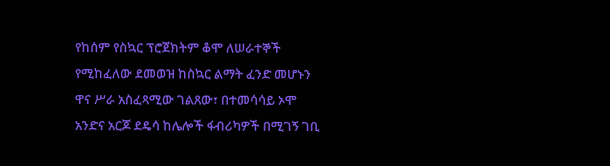የከሰም የስኳር ፕሮጀክትም ቆሞ ለሠራተኞች የሚከፈለው ደመወዝ ከስኳር ልማት ፈንድ መሆኑን ዋና ሥራ አስፈጻሚው ገልጸው፣ በተመሳሳይ ኦሞ አንድና አርጆ ደዴሳ ከሌሎች ፋብሪካዎች በሚገኝ ገቢ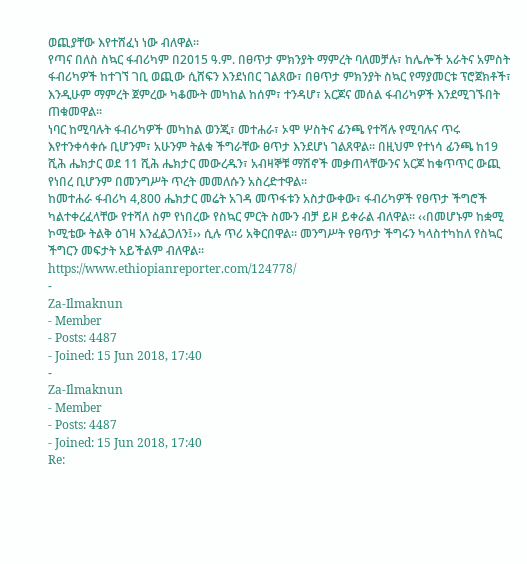ወጪያቸው እየተሸፈነ ነው ብለዋል፡፡
የጣና በለስ ስኳር ፋብሪካም በ2015 ዓ.ም. በፀጥታ ምክንያት ማምረት ባለመቻሉ፣ ከሌሎች አራትና አምስት ፋብሪካዎች ከተገኘ ገቢ ወጪው ሲሸፍን እንደነበር ገልጸው፣ በፀጥታ ምክንያት ስኳር የማያመርቱ ፕሮጀክቶች፣ እንዲሁም ማምረት ጀምረው ካቆሙት መካከል ከሰም፣ ተንዳሆ፣ አርጆና መሰል ፋብሪካዎች እንደሚገኙበት ጠቁመዋል፡፡
ነባር ከሚባሉት ፋብሪካዎች መካከል ወንጂ፣ መተሐራ፣ ኦሞ ሦስትና ፊንጫ የተሻሉ የሚባሉና ጥሩ እየተንቀሳቀሱ ቢሆንም፣ አሁንም ትልቁ ችግራቸው ፀጥታ እንደሆነ ገልጸዋል፡፡ በዚህም የተነሳ ፊንጫ ከ19 ሺሕ ሔክታር ወደ 11 ሺሕ ሔክታር መውረዱን፣ አብዛኞቹ ማሽኖች መቃጠላቸውንና አርጆ ከቁጥጥር ውጪ የነበረ ቢሆንም በመንግሥት ጥረት መመለሱን አስረድተዋል፡፡
ከመተሐራ ፋብሪካ 4,800 ሔክታር መሬት አገዳ መጥፋቱን አስታውቀው፣ ፋብሪካዎች የፀጥታ ችግሮች ካልተቀረፈላቸው የተሻለ ስም የነበረው የስኳር ምርት ስሙን ብቻ ይዞ ይቀራል ብለዋል፡፡ ‹‹በመሆኑም ከቋሚ ኮሚቴው ትልቅ ዕገዛ እንፈልጋለን፤›› ሲሉ ጥሪ አቅርበዋል፡፡ መንግሥት የፀጥታ ችግሩን ካላስተካከለ የስኳር ችግርን መፍታት አይችልም ብለዋል፡፡
https://www.ethiopianreporter.com/124778/
-
Za-Ilmaknun
- Member
- Posts: 4487
- Joined: 15 Jun 2018, 17:40
-
Za-Ilmaknun
- Member
- Posts: 4487
- Joined: 15 Jun 2018, 17:40
Re: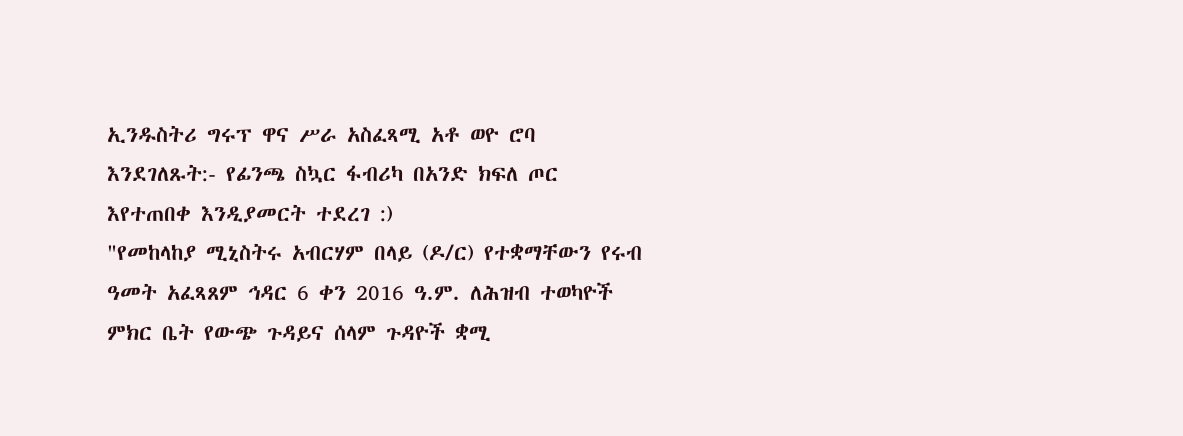ኢንዱስትሪ ግሩፕ ዋና ሥራ አስፈጻሚ አቶ ወዮ ሮባ እንደገለጹት:- የፊንጫ ስኳር ፋብሪካ በአንድ ክፍለ ጦር እየተጠበቀ እንዲያመርት ተደረገ :)
"የመከላከያ ሚኒስትሩ አብርሃም በላይ (ዶ/ር) የተቋማቸውን የሩብ ዓመት አፈጻጸም ኅዳር 6 ቀን 2016 ዓ.ም. ለሕዝብ ተወካዮች ምክር ቤት የውጭ ጉዳይና ሰላም ጉዳዮች ቋሚ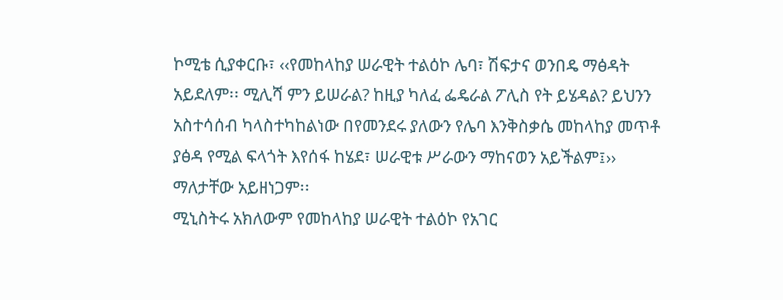ኮሚቴ ሲያቀርቡ፣ ‹‹የመከላከያ ሠራዊት ተልዕኮ ሌባ፣ ሽፍታና ወንበዴ ማፅዳት አይደለም፡፡ ሚሊሻ ምን ይሠራል? ከዚያ ካለፈ ፌዴራል ፖሊስ የት ይሄዳል? ይህንን አስተሳሰብ ካላስተካከልነው በየመንደሩ ያለውን የሌባ እንቅስቃሴ መከላከያ መጥቶ ያፅዳ የሚል ፍላጎት እየሰፋ ከሄደ፣ ሠራዊቱ ሥራውን ማከናወን አይችልም፤›› ማለታቸው አይዘነጋም፡፡
ሚኒስትሩ አክለውም የመከላከያ ሠራዊት ተልዕኮ የአገር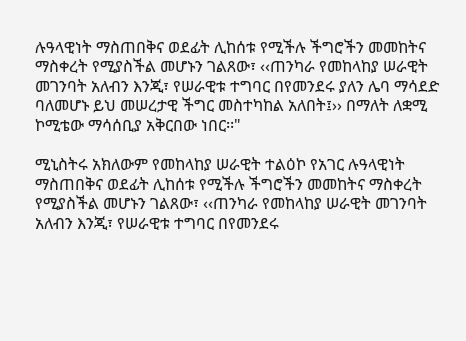ሉዓላዊነት ማስጠበቅና ወደፊት ሊከሰቱ የሚችሉ ችግሮችን መመከትና ማስቀረት የሚያስችል መሆኑን ገልጸው፣ ‹‹ጠንካራ የመከላከያ ሠራዊት መገንባት አለብን እንጂ፣ የሠራዊቱ ተግባር በየመንደሩ ያለን ሌባ ማሳደድ ባለመሆኑ ይህ መሠረታዊ ችግር መስተካከል አለበት፤›› በማለት ለቋሚ ኮሚቴው ማሳሰቢያ አቅርበው ነበር፡፡"

ሚኒስትሩ አክለውም የመከላከያ ሠራዊት ተልዕኮ የአገር ሉዓላዊነት ማስጠበቅና ወደፊት ሊከሰቱ የሚችሉ ችግሮችን መመከትና ማስቀረት የሚያስችል መሆኑን ገልጸው፣ ‹‹ጠንካራ የመከላከያ ሠራዊት መገንባት አለብን እንጂ፣ የሠራዊቱ ተግባር በየመንደሩ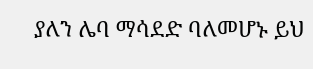ያለን ሌባ ማሳደድ ባለመሆኑ ይህ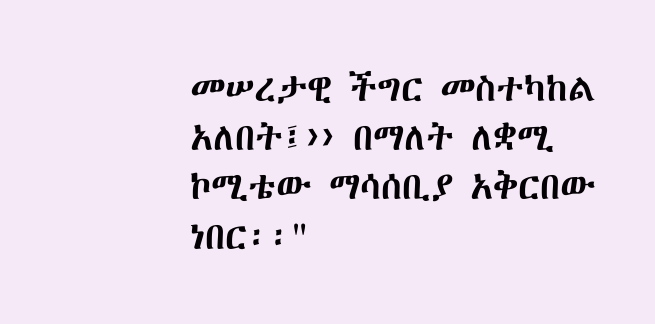መሠረታዊ ችግር መስተካከል አለበት፤›› በማለት ለቋሚ ኮሚቴው ማሳሰቢያ አቅርበው ነበር፡፡"